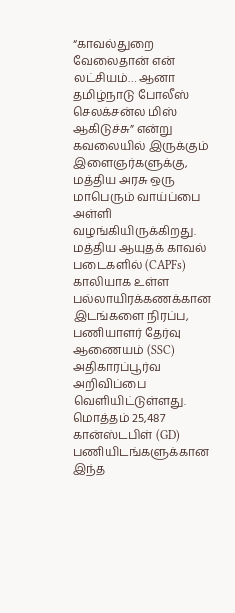“காவல்துறை வேலைதான் என் லட்சியம்… ஆனா தமிழ்நாடு போலீஸ் செலக்சன்ல மிஸ் ஆகிடுச்சு” என்று கவலையில் இருக்கும் இளைஞர்களுக்கு, மத்திய அரசு ஒரு மாபெரும் வாய்ப்பை அள்ளி வழங்கியிருக்கிறது. மத்திய ஆயுதக் காவல் படைகளில் (CAPFs) காலியாக உள்ள பல்லாயிரக்கணக்கான இடங்களை நிரப்ப, பணியாளர் தேர்வு ஆணையம் (SSC) அதிகாரப்பூர்வ அறிவிப்பை வெளியிட்டுள்ளது.
மொத்தம் 25,487 கான்ஸ்டபிள் (GD) பணியிடங்களுக்கான இந்த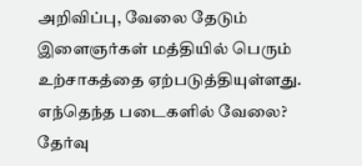அறிவிப்பு, வேலை தேடும் இளைஞர்கள் மத்தியில் பெரும் உற்சாகத்தை ஏற்படுத்தியுள்ளது.
எந்தெந்த படைகளில் வேலை?
தேர்வு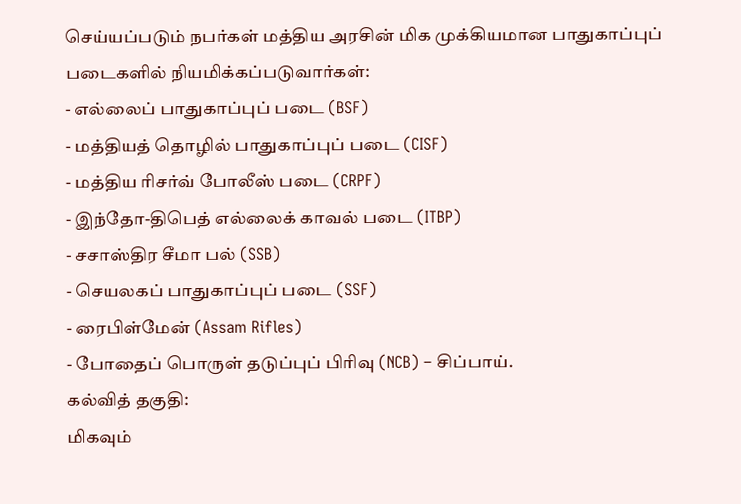செய்யப்படும் நபர்கள் மத்திய அரசின் மிக முக்கியமான பாதுகாப்புப் படைகளில் நியமிக்கப்படுவார்கள்:
- எல்லைப் பாதுகாப்புப் படை (BSF)
- மத்தியத் தொழில் பாதுகாப்புப் படை (CISF)
- மத்திய ரிசர்வ் போலீஸ் படை (CRPF)
- இந்தோ-திபெத் எல்லைக் காவல் படை (ITBP)
- சசாஸ்திர சீமா பல் (SSB)
- செயலகப் பாதுகாப்புப் படை (SSF)
- ரைபிள்மேன் (Assam Rifles)
- போதைப் பொருள் தடுப்புப் பிரிவு (NCB) – சிப்பாய்.
கல்வித் தகுதி:
மிகவும்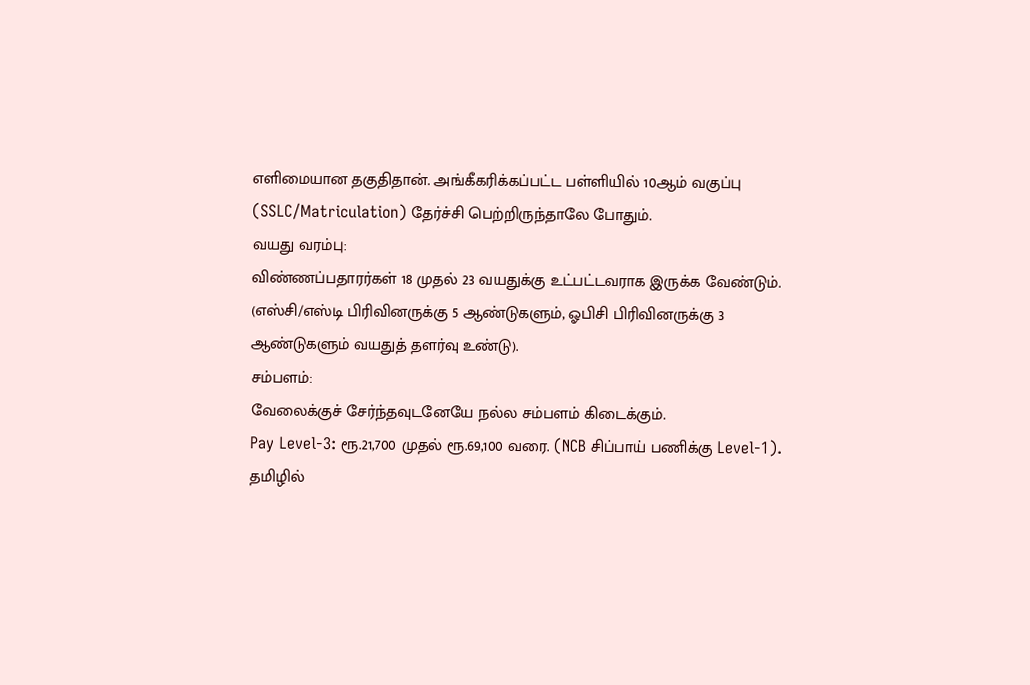எளிமையான தகுதிதான். அங்கீகரிக்கப்பட்ட பள்ளியில் 10ஆம் வகுப்பு (SSLC/Matriculation) தேர்ச்சி பெற்றிருந்தாலே போதும்.
வயது வரம்பு:
விண்ணப்பதாரர்கள் 18 முதல் 23 வயதுக்கு உட்பட்டவராக இருக்க வேண்டும். (எஸ்சி/எஸ்டி பிரிவினருக்கு 5 ஆண்டுகளும், ஓபிசி பிரிவினருக்கு 3 ஆண்டுகளும் வயதுத் தளர்வு உண்டு).
சம்பளம்:
வேலைக்குச் சேர்ந்தவுடனேயே நல்ல சம்பளம் கிடைக்கும்.
Pay Level-3: ரூ.21,700 முதல் ரூ.69,100 வரை. (NCB சிப்பாய் பணிக்கு Level-1).
தமிழில்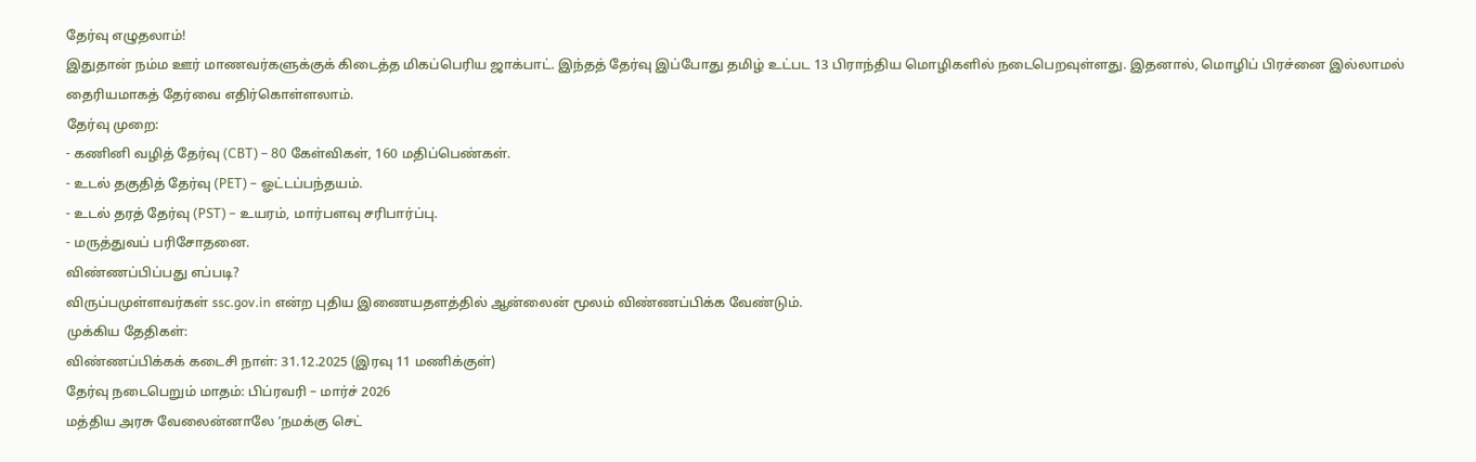தேர்வு எழுதலாம்!
இதுதான் நம்ம ஊர் மாணவர்களுக்குக் கிடைத்த மிகப்பெரிய ஜாக்பாட். இந்தத் தேர்வு இப்போது தமிழ் உட்பட 13 பிராந்திய மொழிகளில் நடைபெறவுள்ளது. இதனால், மொழிப் பிரச்னை இல்லாமல் தைரியமாகத் தேர்வை எதிர்கொள்ளலாம்.
தேர்வு முறை:
- கணினி வழித் தேர்வு (CBT) – 80 கேள்விகள், 160 மதிப்பெண்கள்.
- உடல் தகுதித் தேர்வு (PET) – ஓட்டப்பந்தயம்.
- உடல் தரத் தேர்வு (PST) – உயரம், மார்பளவு சரிபார்ப்பு.
- மருத்துவப் பரிசோதனை.
விண்ணப்பிப்பது எப்படி?
விருப்பமுள்ளவர்கள் ssc.gov.in என்ற புதிய இணையதளத்தில் ஆன்லைன் மூலம் விண்ணப்பிக்க வேண்டும்.
முக்கிய தேதிகள்:
விண்ணப்பிக்கக் கடைசி நாள்: 31.12.2025 (இரவு 11 மணிக்குள்)
தேர்வு நடைபெறும் மாதம்: பிப்ரவரி – மார்ச் 2026
மத்திய அரசு வேலைன்னாலே ‘நமக்கு செட்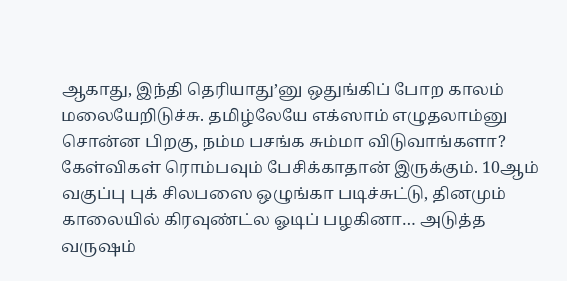ஆகாது, இந்தி தெரியாது’னு ஒதுங்கிப் போற காலம் மலையேறிடுச்சு. தமிழ்லேயே எக்ஸாம் எழுதலாம்னு சொன்ன பிறகு, நம்ம பசங்க சும்மா விடுவாங்களா? கேள்விகள் ரொம்பவும் பேசிக்காதான் இருக்கும். 10ஆம் வகுப்பு புக் சிலபஸை ஒழுங்கா படிச்சுட்டு, தினமும் காலையில் கிரவுண்ட்ல ஓடிப் பழகினா… அடுத்த வருஷம்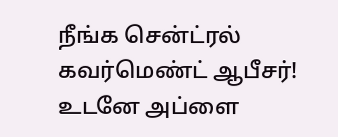நீங்க சென்ட்ரல் கவர்மெண்ட் ஆபீசர்! உடனே அப்ளை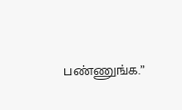பண்ணுங்க.”